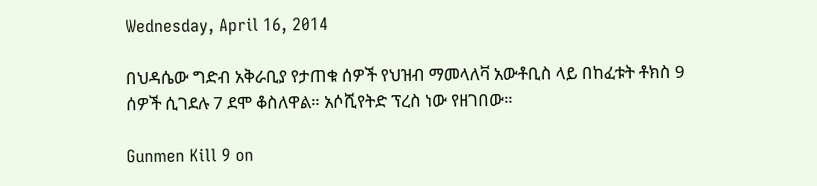Wednesday, April 16, 2014

በህዳሴው ግድብ አቅራቢያ የታጠቁ ሰዎች የህዝብ ማመላለቫ አውቶቢስ ላይ በከፈቱት ቶክስ 9 ሰዎች ሲገደሉ 7 ደሞ ቆስለዋል። አሶሺየትድ ፕረስ ነው የዘገበው።

Gunmen Kill 9 on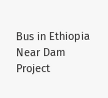Bus in Ethiopia Near Dam Project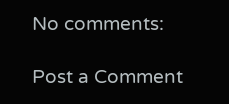No comments:

Post a Comment